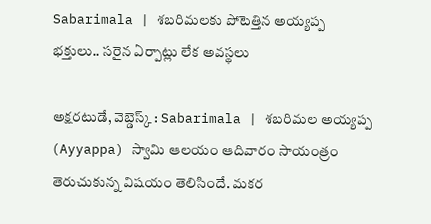Sabarimala | శబరిమలకు పోటెత్తిన అయ్యప్ప భక్తులు.. సరైన ఏర్పాట్లు లేక అవస్థలు

అక్షరటుడే, వెబ్డెస్క్ : Sabarimala | శబరిమల అయ్యప్ప (Ayyappa) స్వామి ఆలయం ఆదివారం సాయంత్రం తెరుచుకున్న విషయం తెలిసిందే. మకర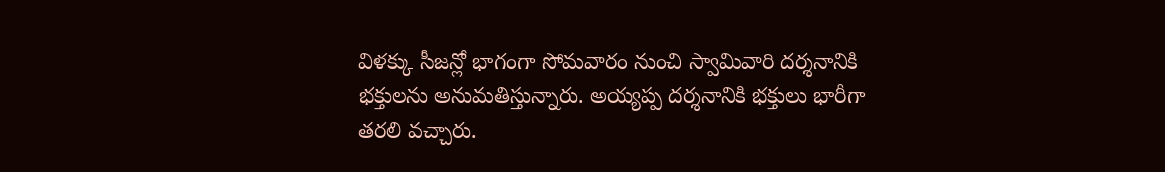విళక్కు సీజన్లో భాగంగా సోమవారం నుంచి స్వామివారి దర్శనానికి భక్తులను అనుమతిస్తున్నారు. అయ్యప్ప దర్శనానికి భక్తులు భారీగా తరలి వచ్చారు.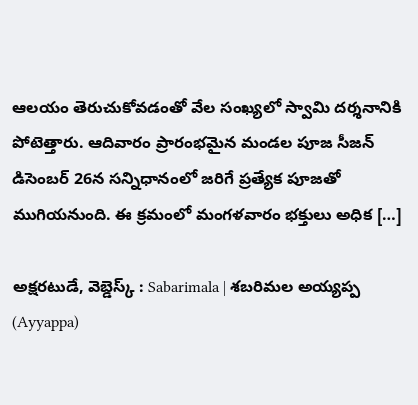ఆలయం తెరుచుకోవడంతో వేల సంఖ్యలో స్వామి దర్శనానికి పోటెత్తారు. ఆదివారం ప్రారంభమైన మండల పూజ సీజన్ డిసెంబర్ 26న సన్నిధానంలో జరిగే ప్రత్యేక పూజతో ముగియనుంది. ఈ క్రమంలో మంగళవారం భక్తులు అధిక […]

అక్షరటుడే, వెబ్డెస్క్ : Sabarimala | శబరిమల అయ్యప్ప (Ayyappa)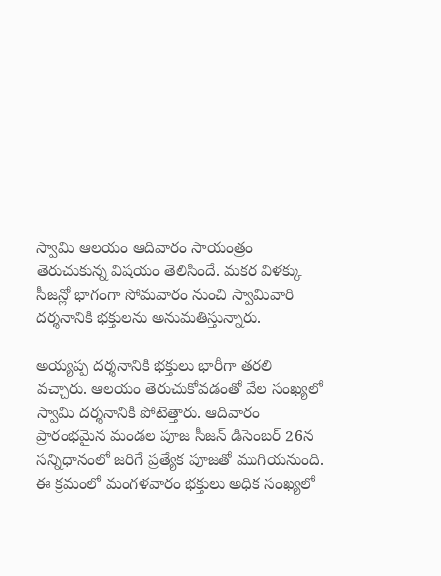స్వామి ఆలయం ఆదివారం సాయంత్రం తెరుచుకున్న విషయం తెలిసిందే. మకర విళక్కు సీజన్లో భాగంగా సోమవారం నుంచి స్వామివారి దర్శనానికి భక్తులను అనుమతిస్తున్నారు.

అయ్యప్ప దర్శనానికి భక్తులు భారీగా తరలి వచ్చారు. ఆలయం తెరుచుకోవడంతో వేల సంఖ్యలో స్వామి దర్శనానికి పోటెత్తారు. ఆదివారం ప్రారంభమైన మండల పూజ సీజన్ డిసెంబర్ 26న సన్నిధానంలో జరిగే ప్రత్యేక పూజతో ముగియనుంది. ఈ క్రమంలో మంగళవారం భక్తులు అధిక సంఖ్యలో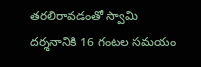తరలిరావడంతో స్వామి దర్శనానికి 16 గంటల సమయం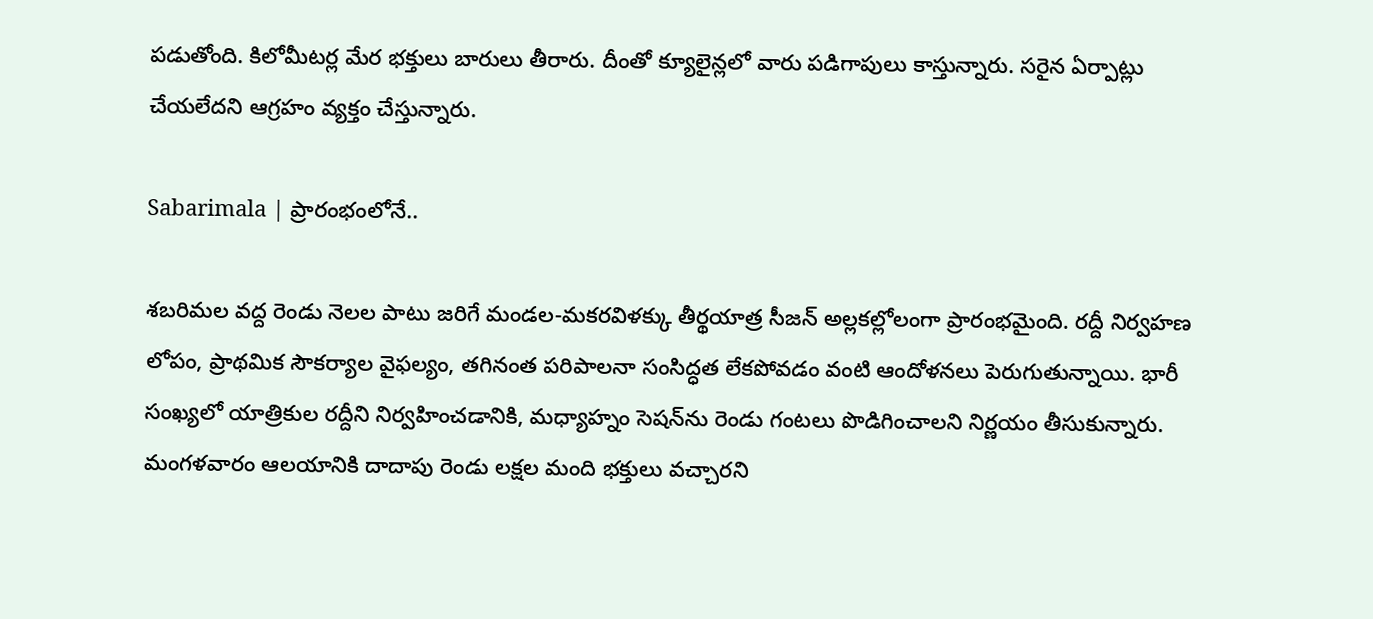పడుతోంది. కిలోమీటర్ల మేర భక్తులు బారులు తీరారు. దీంతో క్యూలైన్లలో వారు పడిగాపులు కాస్తున్నారు. సరైన ఏర్పాట్లు చేయలేదని ఆగ్రహం వ్యక్తం చేస్తున్నారు.

Sabarimala | ప్రారంభంలోనే..

శబరిమల వద్ద రెండు నెలల పాటు జరిగే మండల-మకరవిళక్కు తీర్థయాత్ర సీజన్ అల్లకల్లోలంగా ప్రారంభమైంది. రద్దీ నిర్వహణ లోపం, ప్రాథమిక సౌకర్యాల వైఫల్యం, తగినంత పరిపాలనా సంసిద్ధత లేకపోవడం వంటి ఆందోళనలు పెరుగుతున్నాయి. భారీ సంఖ్యలో యాత్రికుల రద్దీని నిర్వహించడానికి, మధ్యాహ్నం సెషన్‌ను రెండు గంటలు పొడిగించాలని నిర్ణయం తీసుకున్నారు. మంగళవారం ఆలయానికి దాదాపు రెండు లక్షల మంది భక్తులు వచ్చారని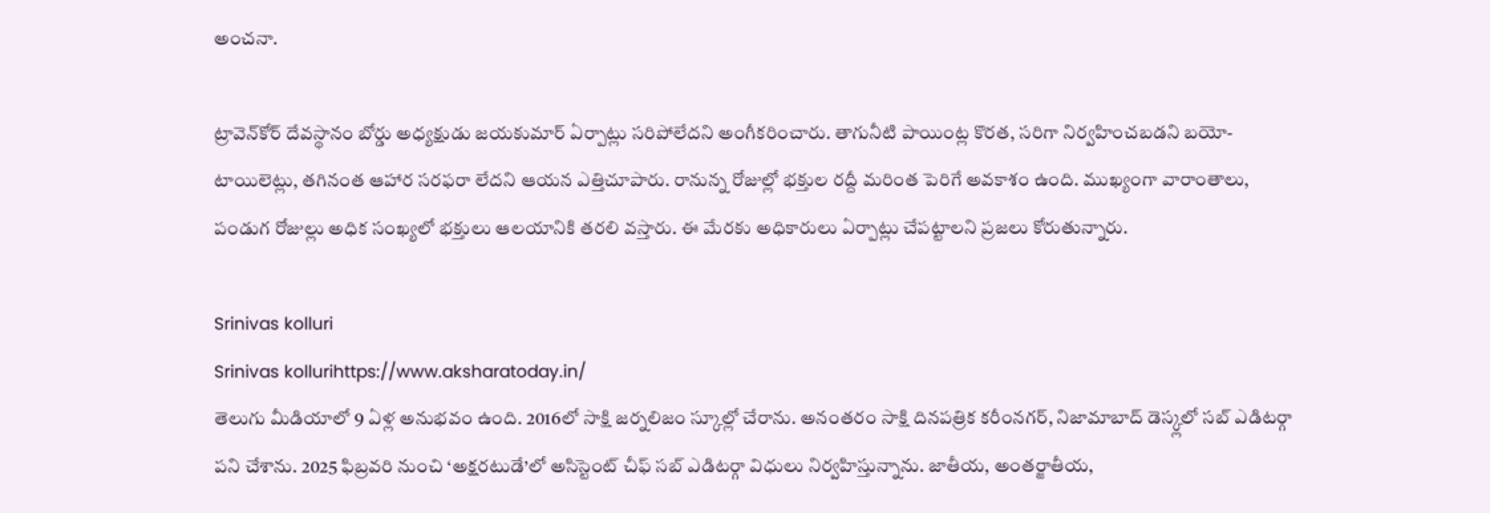అంచనా.

ట్రావెన్‌కోర్ దేవస్థానం బోర్డు అధ్యక్షుడు జయకుమార్ ఏర్పాట్లు సరిపోలేదని అంగీకరించారు. తాగునీటి పాయింట్ల కొరత, సరిగా నిర్వహించబడని బయో-టాయిలెట్లు, తగినంత ఆహార సరఫరా లేదని ఆయన ఎత్తిచూపారు. రానున్న రోజుల్లో భక్తుల రద్దీ మరింత పెరిగే అవకాశం ఉంది. ముఖ్యంగా వారాంతాలు, పండుగ రోజుల్లు అధిక సంఖ్యలో భక్తులు ఆలయానికి తరలి వస్తారు. ఈ మేరకు అధికారులు ఏర్పాట్లు చేపట్టాలని ప్రజలు కోరుతున్నారు.

Srinivas kolluri
Srinivas kollurihttps://www.aksharatoday.in/
తెలుగు మీడియాలో 9 ఏళ్ల అనుభవం ఉంది. 2016లో సాక్షి జర్నలిజం స్కూల్లో చేరాను. అనంతరం సాక్షి దినపత్రిక కరీంనగర్, నిజామాబాద్ డెస్క్లలో సబ్ ఎడిటర్గా పని చేశాను. 2025 ఫిబ్రవరి నుంచి ‘అక్షరటుడే’లో అసిస్టెంట్ చీఫ్ సబ్ ఎడిటర్గా విధులు నిర్వహిస్తున్నాను. జాతీయ, అంతర్జాతీయ,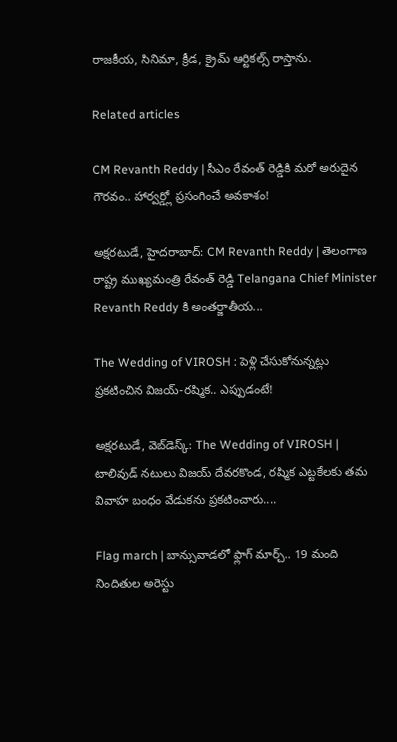రాజకీయ, సినిమా, క్రీడ, క్రైమ్ ఆర్టికల్స్ రాస్తాను.

Related articles

CM Revanth Reddy | సీఎం రేవంత్ రెడ్డికి మరో అరుదైన గౌరవం.. హార్వర్డ్లో ప్రసంగించే అవకాశం!

అక్షరటుడే, హైదరాబాద్: CM Revanth Reddy | తెలంగాణ రాష్ట్ర ముఖ్యమంత్రి రేవంత్ రెడ్డి Telangana Chief Minister Revanth Reddy కి అంతర్జాతీయ...

The Wedding of VIROSH : పెళ్లి చేసుకోనున్నట్లు ప్రకటించిన విజయ్-రష్మిక.. ఎప్పుడంటే!

అక్షరటుడే, వెబ్‌డెస్క్‌: The Wedding of VIROSH | టాలివుడ్ నటులు విజయ్ దేవరకొండ, రష్మిక ఎట్టకేలకు తమ వివాహ బంధం వేడుకను ప్రకటించారు....

Flag march | బాన్సువాడలో ఫ్లాగ్ మార్చ్.. 19 మంది నిందితుల అరెస్టు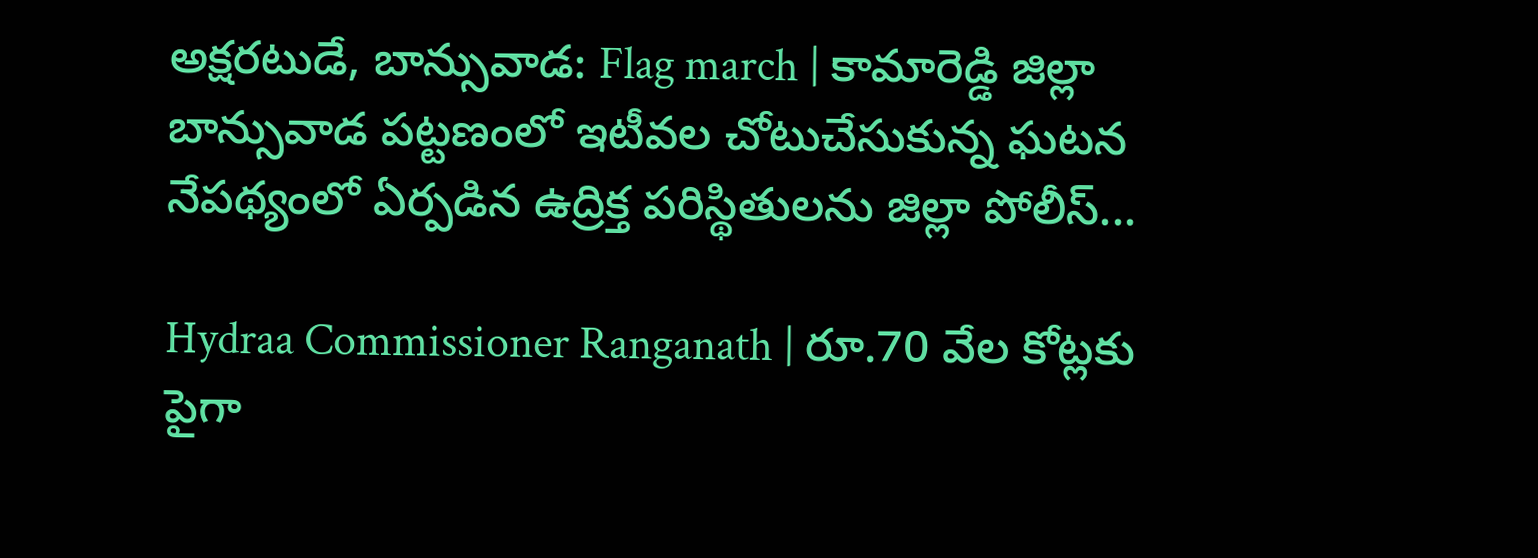అక్షరటుడే, బాన్సువాడ: Flag march | కామారెడ్డి జిల్లా బాన్సువాడ పట్టణంలో ఇటీవల చోటుచేసుకున్న ఘటన నేపథ్యంలో ఏర్పడిన ఉద్రిక్త పరిస్థితులను జిల్లా పోలీస్...

Hydraa Commissioner Ranganath | రూ.70 వేల కోట్లకు పైగా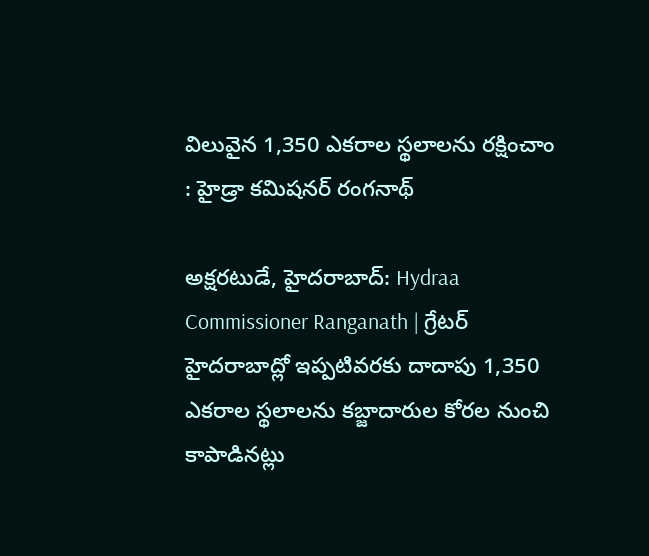విలువైన 1,350 ఎకరాల స్థలాలను రక్షించాం : హైడ్రా కమిషనర్ రంగనాథ్

అక్షరటుడే, హైదరాబాద్: Hydraa Commissioner Ranganath | గ్రేటర్ హైదరాబాద్లో ఇప్పటివరకు దాదాపు 1,350 ఎకరాల స్థలాలను కబ్జాదారుల కోరల నుంచి కాపాడినట్లు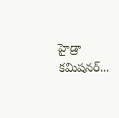హైడ్రా కమిషనర్...